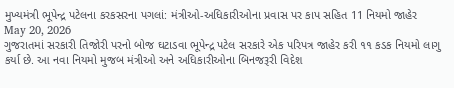મુખ્યમંત્રી ભૂપેન્દ્ર પટેલના કરકસરના પગલાં: મંત્રીઓ-અધિકારીઓના પ્રવાસ પર કાપ સહિત 11 નિયમો જાહેર
May 20, 2026
ગુજરાતમાં સરકારી તિજોરી પરનો બોજ ઘટાડવા ભૂપેન્દ્ર પટેલ સરકારે એક પરિપત્ર જાહેર કરી ૧૧ કડક નિયમો લાગુ કર્યા છે. આ નવા નિયમો મુજબ મંત્રીઓ અને અધિકારીઓના બિનજરૂરી વિદેશ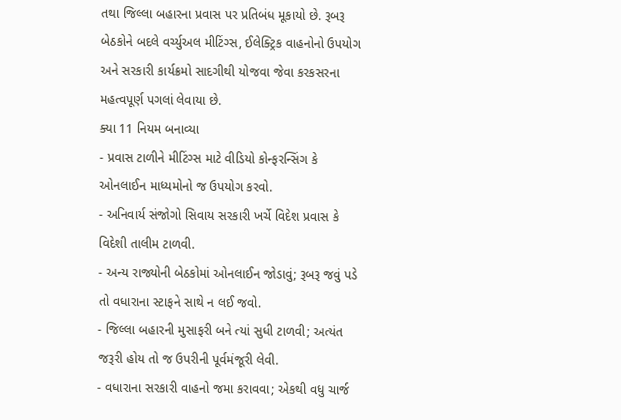તથા જિલ્લા બહારના પ્રવાસ પર પ્રતિબંધ મૂકાયો છે. રૂબરૂ બેઠકોને બદલે વર્ચ્યુઅલ મીટિંગ્સ, ઈલેક્ટ્રિક વાહનોનો ઉપયોગ અને સરકારી કાર્યક્રમો સાદગીથી યોજવા જેવા કરકસરના મહત્વપૂર્ણ પગલાં લેવાયા છે.
ક્યા 11 નિયમ બનાવ્યા
- પ્રવાસ ટાળીને મીટિંગ્સ માટે વીડિયો કોન્ફરન્સિંગ કે ઓનલાઈન માધ્યમોનો જ ઉપયોગ કરવો.
- અનિવાર્ય સંજોગો સિવાય સરકારી ખર્ચે વિદેશ પ્રવાસ કે વિદેશી તાલીમ ટાળવી.
- અન્ય રાજ્યોની બેઠકોમાં ઓનલાઈન જોડાવું; રૂબરૂ જવું પડે તો વધારાના સ્ટાફને સાથે ન લઈ જવો.
- જિલ્લા બહારની મુસાફરી બને ત્યાં સુધી ટાળવી; અત્યંત જરૂરી હોય તો જ ઉપરીની પૂર્વમંજૂરી લેવી.
- વધારાના સરકારી વાહનો જમા કરાવવા; એકથી વધુ ચાર્જ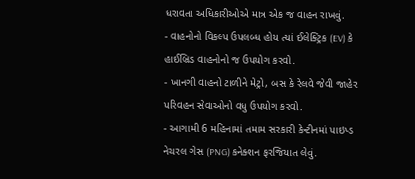ધરાવતા અધિકારીઓએ માત્ર એક જ વાહન રાખવું.
- વાહનોનો વિકલ્પ ઉપલબ્ધ હોય ત્યાં ઈલેક્ટ્રિક (EV) કે હાઈબ્રિડ વાહનોનો જ ઉપયોગ કરવો.
- ખાનગી વાહનો ટાળીને મેટ્રો, બસ કે રેલવે જેવી જાહેર પરિવહન સેવાઓનો વધુ ઉપયોગ કરવો.
- આગામી 6 મહિનામાં તમામ સરકારી કેન્ટીનમાં પાઇપ્ડ નેચરલ ગેસ (PNG) કનેક્શન ફરજિયાત લેવું.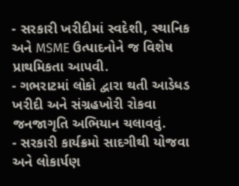- સરકારી ખરીદીમાં સ્વદેશી, સ્થાનિક અને MSME ઉત્પાદનોને જ વિશેષ પ્રાથમિકતા આપવી.
- ગભરાટમાં લોકો દ્વારા થતી આડેધડ ખરીદી અને સંગ્રહખોરી રોકવા જનજાગૃતિ અભિયાન ચલાવવું.
- સરકારી કાર્યક્રમો સાદગીથી યોજવા અને લોકાર્પણ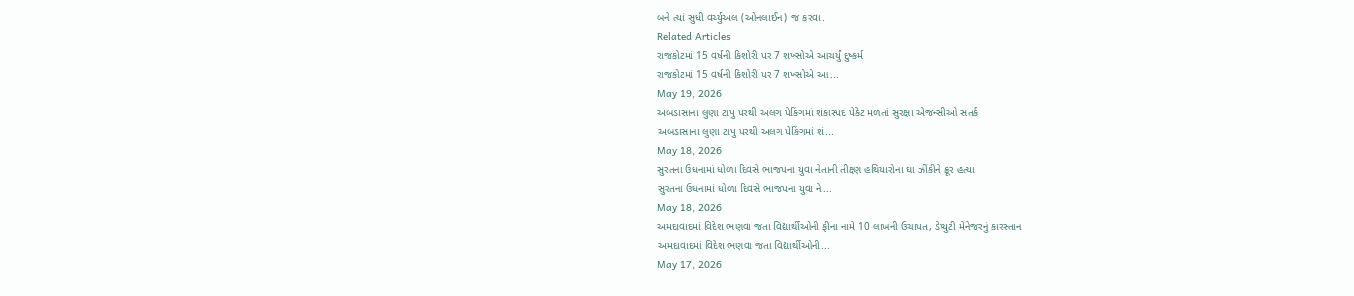બને ત્યાં સુધી વર્ચ્યુઅલ (ઓનલાઈન) જ કરવા.
Related Articles
રાજકોટમાં 15 વર્ષની કિશોરી પર 7 શખ્સોએ આચર્યું દુષ્કર્મ
રાજકોટમાં 15 વર્ષની કિશોરી પર 7 શખ્સોએ આ...
May 19, 2026
અબડાસાના લુણા ટાપુ પરથી અલગ પેકિંગમાં શંકાસ્પદ પેકેટ મળતાં સુરક્ષા એજન્સીઓ સતર્ક
અબડાસાના લુણા ટાપુ પરથી અલગ પેકિંગમાં શં...
May 18, 2026
સુરતના ઉધનામાં ધોળા દિવસે ભાજપના યુવા નેતાની તીક્ષ્ણ હથિયારોના ઘા ઝીંકીને ક્રૂર હત્યા
સુરતના ઉધનામાં ધોળા દિવસે ભાજપના યુવા ને...
May 18, 2026
અમદાવાદમાં વિદેશ ભણવા જતા વિદ્યાર્થીઓની ફીના નામે 10 લાખની ઉચાપત, ડેપ્યુટી મેનેજરનું કારસ્તાન
અમદાવાદમાં વિદેશ ભણવા જતા વિદ્યાર્થીઓની...
May 17, 2026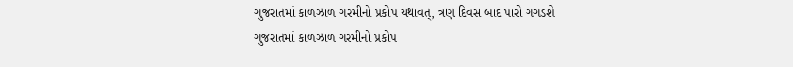ગુજરાતમાં કાળઝાળ ગરમીનો પ્રકોપ યથાવત્, ત્રણ દિવસ બાદ પારો ગગડશે
ગુજરાતમાં કાળઝાળ ગરમીનો પ્રકોપ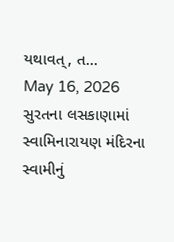યથાવત્, ત...
May 16, 2026
સુરતના લસકાણામાં સ્વામિનારાયણ મંદિરના સ્વામીનું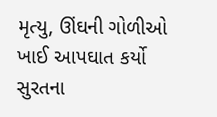મૃત્યુ, ઊંઘની ગોળીઓ ખાઈ આપઘાત કર્યો
સુરતના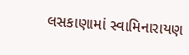લસકાણામાં સ્વામિનારાયણ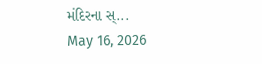મંદિરના સ્...
May 16, 2026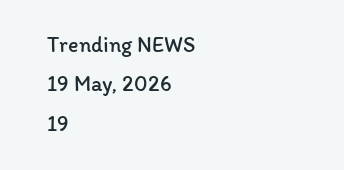Trending NEWS
19 May, 2026
19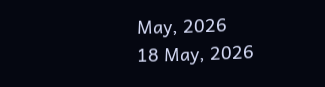May, 2026
18 May, 2026